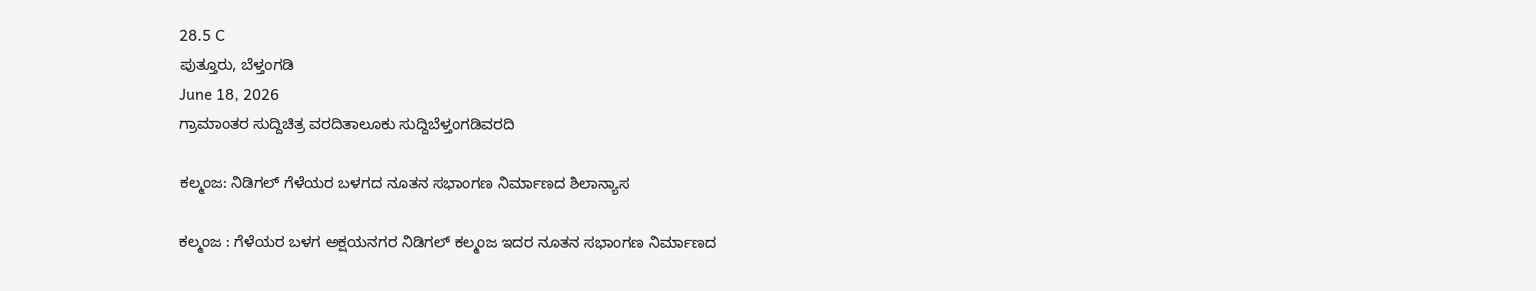28.5 C
ಪುತ್ತೂರು, ಬೆಳ್ತಂಗಡಿ
June 18, 2026
ಗ್ರಾಮಾಂತರ ಸುದ್ದಿಚಿತ್ರ ವರದಿತಾಲೂಕು ಸುದ್ದಿಬೆಳ್ತಂಗಡಿವರದಿ

ಕಲ್ಮಂಜ: ನಿಡಿಗಲ್ ಗೆಳೆಯರ ಬಳಗದ ನೂತನ ಸಭಾಂಗಣ ನಿರ್ಮಾಣದ ಶಿಲಾನ್ಯಾಸ

ಕಲ್ಮಂಜ : ಗೆಳೆಯರ ಬಳಗ ಅಕ್ಷಯನಗರ ನಿಡಿಗಲ್ ಕಲ್ಮಂಜ ಇದರ ನೂತನ ಸಭಾಂಗಣ ನಿರ್ಮಾಣದ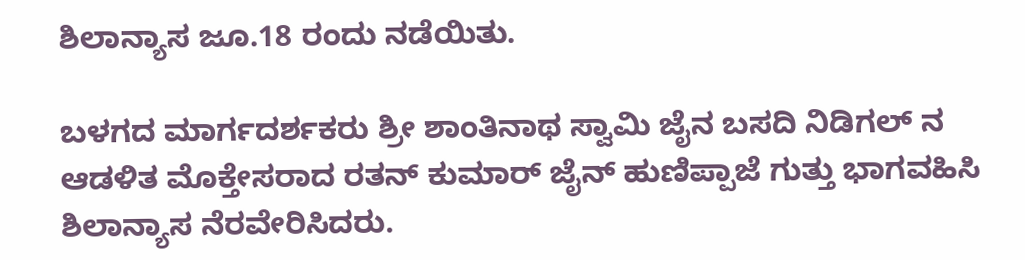ಶಿಲಾನ್ಯಾಸ ಜೂ.18 ರಂದು ನಡೆಯಿತು.

ಬಳಗದ ಮಾರ್ಗದರ್ಶಕರು ಶ್ರೀ ಶಾಂತಿನಾಥ ಸ್ವಾಮಿ ಜೈನ ಬಸದಿ ನಿಡಿಗಲ್ ನ ಆಡಳಿತ ಮೊಕ್ತೇಸರಾದ ರತನ್ ಕುಮಾರ್ ಜೈನ್ ಹುಣಿಪ್ಪಾಜೆ ಗುತ್ತು ಭಾಗವಹಿಸಿ ಶಿಲಾನ್ಯಾಸ ನೆರವೇರಿಸಿದರು.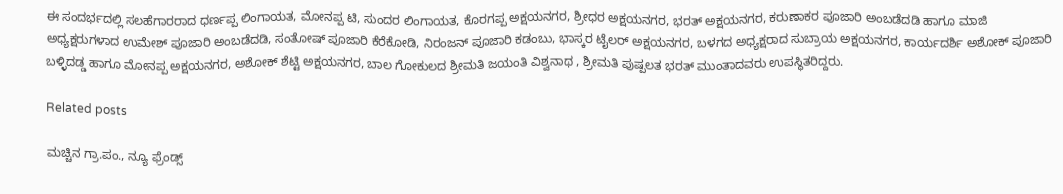ಈ ಸಂದರ್ಭದಲ್ಲಿ ಸಲಹೆಗಾರರಾದ ಧರ್ಣಪ್ಪ ಲಿಂಗಾಯತ, ಮೋನಪ್ಪ ಟಿ, ಸುಂದರ ಲಿಂಗಾಯತ, ಕೊರಗಪ್ಪ ಅಕ್ಷಯನಗರ, ಶ್ರೀಧರ ಅಕ್ಷಯನಗರ, ಭರತ್ ಅಕ್ಷಯನಗರ, ಕರುಣಾಕರ ಪೂಜಾರಿ ಅಂಬಡೆದಡಿ ಹಾಗೂ ಮಾಜಿ ಅಧ್ಯಕ್ಷರುಗಳಾದ ಉಮೇಶ್ ಪೂಜಾರಿ ಅಂಬಡೆದಡಿ, ಸಂತೋಷ್ ಪೂಜಾರಿ ಕೆರೆಕೋಡಿ, ನಿರಂಜನ್ ಪೂಜಾರಿ ಕಡಂಬು, ಭಾಸ್ಕರ ಟೈಲರ್ ಅಕ್ಷಯನಗರ, ಬಳಗದ ಅಧ್ಯಕ್ಷರಾದ ಸುಬ್ರಾಯ ಅಕ್ಷಯನಗರ, ಕಾರ್ಯದರ್ಶಿ ಅಶೋಕ್ ಪೂಜಾರಿ ಬಳ್ಳಿದಡ್ಡ ಹಾಗೂ ಮೋನಪ್ಪ ಅಕ್ಷಯನಗರ, ಅಶೋಕ್ ಶೆಟ್ಟಿ ಅಕ್ಷಯನಗರ, ಬಾಲ ಗೋಕುಲದ ಶ್ರೀಮತಿ ಜಯಂತಿ ವಿಶ್ವನಾಥ , ಶ್ರೀಮತಿ ಪುಷ್ಪಲತ ಭರತ್ ಮುಂತಾದವರು ಉಪಸ್ಥಿತರಿದ್ದರು.

Related posts

ಮಚ್ಚಿನ ಗ್ರಾ.ಪಂ., ನ್ಯೂ ಫ್ರೆಂಡ್ಸ್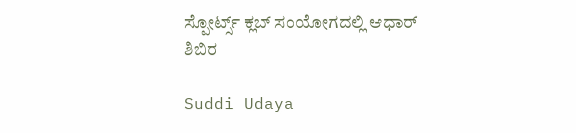ಸ್ಪೋರ್ಟ್ಸ್ ಕ್ಲಬ್ ಸಂಯೋಗದಲ್ಲಿ ಆಧಾರ್ ಶಿಬಿರ

Suddi Udaya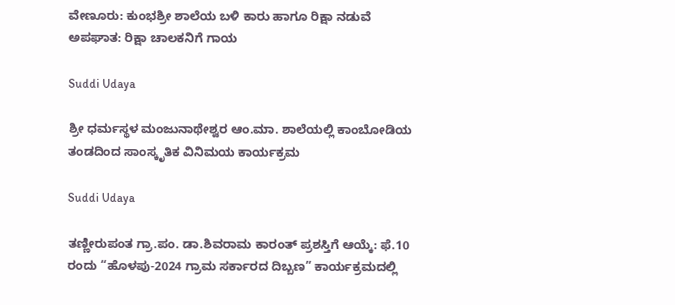ವೇಣೂರು: ಕುಂಭಶ್ರೀ ಶಾಲೆಯ ಬಳಿ ಕಾರು ಹಾಗೂ ರಿಕ್ಷಾ ನಡುವೆ ಅಪಘಾತ: ರಿಕ್ಷಾ ಚಾಲಕನಿಗೆ ಗಾಯ

Suddi Udaya

ಶ್ರೀ ಧರ್ಮಸ್ಥಳ ಮಂಜುನಾಥೇಶ್ವರ ಆಂ.ಮಾ. ಶಾಲೆಯಲ್ಲಿ ಕಾಂಬೋಡಿಯ ತಂಡದಿಂದ ಸಾಂಸ್ಕೃತಿಕ ವಿನಿಮಯ ಕಾರ್ಯಕ್ರಮ

Suddi Udaya

ತಣ್ಣೀರುಪಂತ ಗ್ರಾ.ಪಂ. ಡಾ.ಶಿವರಾಮ ಕಾರಂತ್‌ ಪ್ರಶಸ್ತಿಗೆ ಆಯ್ಕೆ: ಫೆ.10 ರಂದು “ಹೊಳಪು-2024 ಗ್ರಾಮ ಸರ್ಕಾರದ ದಿಬ್ಬಣ” ಕಾರ್ಯಕ್ರಮದಲ್ಲಿ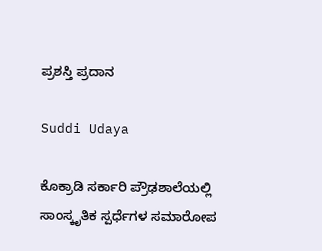ಪ್ರಶಸ್ತಿ ಪ್ರದಾನ

Suddi Udaya

ಕೊಕ್ರಾಡಿ ಸರ್ಕಾರಿ ಪ್ರೌಢಶಾಲೆಯಲ್ಲಿ ಸಾಂಸ್ಕೃತಿಕ ಸ್ಪರ್ಧೆಗಳ ಸಮಾರೋಪ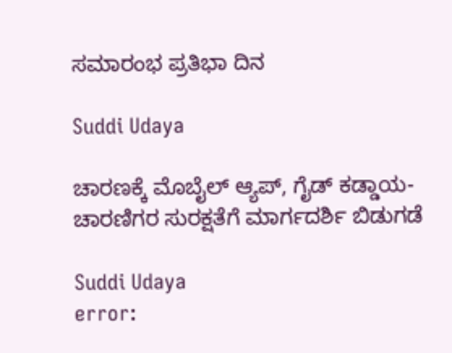ಸಮಾರಂಭ ಪ್ರತಿಭಾ ದಿನ

Suddi Udaya

ಚಾರಣಕ್ಕೆ ಮೊಬೈಲ್ ಆ್ಯಪ್, ಗೈಡ್ ಕಡ್ಡಾಯ-ಚಾರಣಿಗರ ಸುರಕ್ಷತೆಗೆ ಮಾರ್ಗದರ್ಶಿ ಬಿಡುಗಡೆ

Suddi Udaya
error: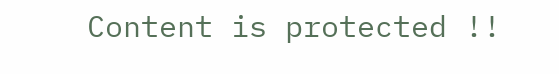Content is protected !!